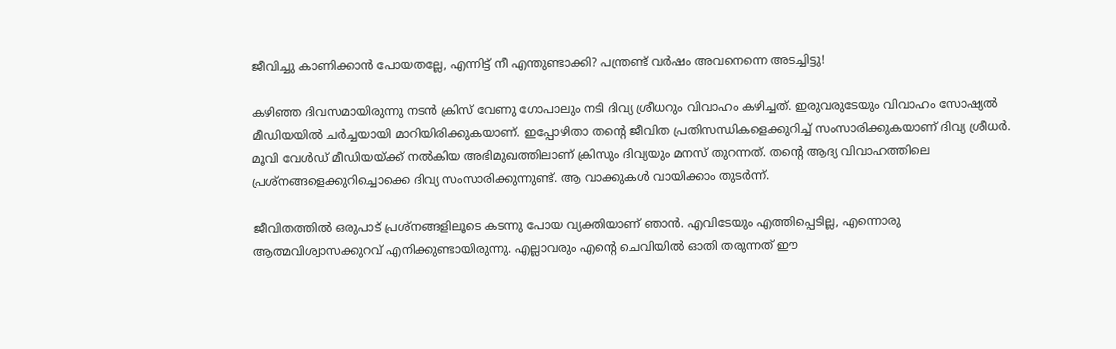ജീവിച്ചു കാണിക്കാന്‍ പോയതല്ലേ, എന്നിട്ട് നീ എന്തുണ്ടാക്കി? പന്ത്രണ്ട് വര്‍ഷം അവനെന്നെ അടച്ചിട്ടു!

കഴിഞ്ഞ ദിവസമായിരുന്നു നടന്‍ ക്രിസ് വേണു ഗോപാലും നടി ദിവ്യ ശ്രീധറും വിവാഹം കഴിച്ചത്. ഇരുവരുടേയും വിവാഹം സോഷ്യല്‍ മീഡിയയില്‍ ചര്‍ച്ചയായി മാറിയിരിക്കുകയാണ്. ഇപ്പോഴിതാ തന്റെ ജീവിത പ്രതിസന്ധികളെക്കുറിച്ച് സംസാരിക്കുകയാണ് ദിവ്യ ശ്രീധര്‍. മൂവി വേള്‍ഡ് മീഡിയയ്ക്ക് നല്‍കിയ അഭിമുഖത്തിലാണ് ക്രിസും ദിവ്യയും മനസ് തുറന്നത്. തന്റെ ആദ്യ വിവാഹത്തിലെ പ്രശ്‌നങ്ങളെക്കുറിച്ചൊക്കെ ദിവ്യ സംസാരിക്കുന്നുണ്ട്. ആ വാക്കുകള്‍ വായിക്കാം തുടര്‍ന്ന്.

ജീവിതത്തില്‍ ഒരുപാട് പ്രശ്‌നങ്ങളിലൂടെ കടന്നു പോയ വ്യക്തിയാണ് ഞാന്‍. എവിടേയും എത്തിപ്പെടില്ല, എന്നൊരു ആത്മവിശ്വാസക്കുറവ് എനിക്കുണ്ടായിരുന്നു. എല്ലാവരും എന്റെ ചെവിയില്‍ ഓതി തരുന്നത് ഈ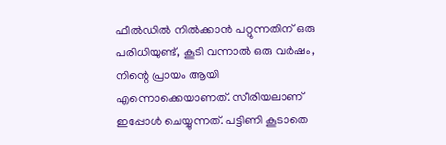ഫീല്‍ഡില്‍ നില്‍ക്കാന്‍ പറ്റുന്നതിന് ഒരു പരിധിയുണ്ട്, കൂടി വന്നാല്‍ ഒരു വര്‍ഷം, നിന്റെ പ്രായം ആയി എന്നൊക്കെയാണത്. സീരിയലാണ് ഇപ്പോള്‍ ചെയ്യുന്നത്. പട്ടിണി കൂടാതെ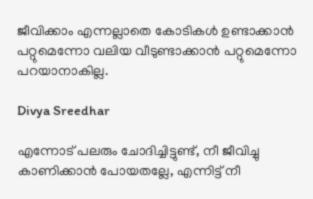ജീവിക്കാം എന്നല്ലാതെ കോടികള്‍ ഉണ്ടാക്കാന്‍ പറ്റുമെന്നോ വലിയ വീടുണ്ടാക്കാന്‍ പറ്റുമെന്നോ പറയാനാകില്ല.

Divya Sreedhar

എന്നോട് പലരും ചോദിച്ചിട്ടുണ്ട്, നീ ജീവിച്ചു കാണിക്കാന്‍ പോയതല്ലേ, എന്നിട്ട് നീ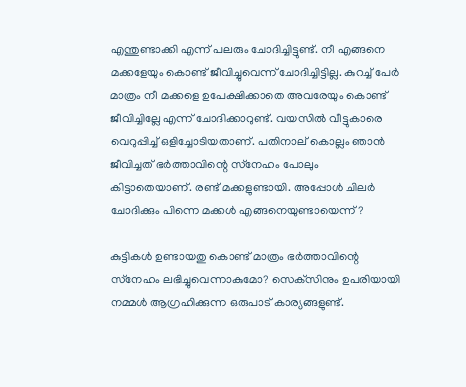എന്തുണ്ടാക്കി എന്ന് പലരും ചോദിച്ചിട്ടുണ്ട്. നീ എങ്ങനെ മക്കളേയും കൊണ്ട് ജീവിച്ചുവെന്ന് ചോദിച്ചിട്ടില്ല. കുറച്ച് പേര്‍ മാത്രം നീ മക്കളെ ഉപേക്ഷിക്കാതെ അവരേയും കൊണ്ട് ജീവിച്ചില്ലേ എന്ന് ചോദിക്കാറുണ്ട്. വയസില്‍ വീട്ടുകാരെ വെറുപ്പിച്ച് ഒളിച്ചോടിയതാണ്. പതിനാല് കൊല്ലം ഞാന്‍ ജീവിച്ചത് ഭര്‍ത്താവിന്റെ സ്‌നേഹം പോലും കിട്ടാതെയാണ്. രണ്ട് മക്കളുണ്ടായി. അപ്പോള്‍ ചിലര്‍ ചോദിക്കും പിന്നെ മക്കള്‍ എങ്ങനെയുണ്ടായെന്ന്?

കുട്ടികള്‍ ഉണ്ടായതു കൊണ്ട് മാത്രം ഭര്‍ത്താവിന്റെ സ്‌നേഹം ലഭിച്ചുവെന്നാകുമോ? സെക്‌സിനും ഉപരിയായി നമ്മള്‍ ആഗ്രഹിക്കുന്ന ഒരുപാട് കാര്യങ്ങളുണ്ട്.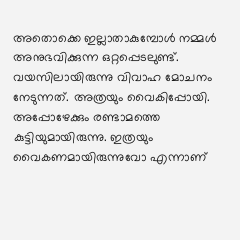അതൊക്കെ ഇല്ലാതാകുമ്പോള്‍ നമ്മള്‍ അനുഭവിക്കുന്ന ഒറ്റപ്പെടലുണ്ട്. വയസിലായിരുന്നു വിവാഹ മോചനം നേടുന്നത്. അത്രയും വൈകിപ്പോയി. അപ്പോഴേക്കും രണ്ടാമത്തെ കുട്ടിയുമായിരുന്നു. ഇത്രയും വൈകണമായിരുന്നുവോ എന്നാണ്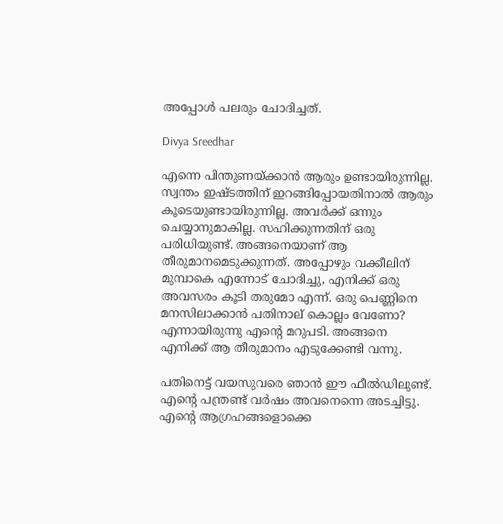അപ്പോള്‍ പലരും ചോദിച്ചത്.

Divya Sreedhar

എന്നെ പിന്തുണയ്ക്കാന്‍ ആരും ഉണ്ടായിരുന്നില്ല. സ്വന്തം ഇഷ്ടത്തിന് ഇറങ്ങിപ്പോയതിനാല്‍ ആരും കൂടെയുണ്ടായിരുന്നില്ല. അവര്‍ക്ക് ഒന്നും ചെയ്യാനുമാകില്ല. സഹിക്കുന്നതിന് ഒരു പരിധിയുണ്ട്. അങ്ങനെയാണ് ആ തീരുമാനമെടുക്കുന്നത്. അപ്പോഴും വക്കീലിന് മുമ്പാകെ എന്നോട് ചോദിച്ചു, എനിക്ക് ഒരു അവസരം കൂടി തരുമോ എന്ന്. ഒരു പെണ്ണിനെ മനസിലാക്കാന്‍ പതിനാല് കൊല്ലം വേണോ? എന്നായിരുന്നു എന്റെ മറുപടി. അങ്ങനെ എനിക്ക് ആ തീരുമാനം എടുക്കേണ്ടി വന്നു.

പതിനെട്ട് വയസുവരെ ഞാന്‍ ഈ ഫീല്‍ഡിലുണ്ട്. എന്റെ പന്ത്രണ്ട് വര്‍ഷം അവനെന്നെ അടച്ചിട്ടു. എന്റെ ആഗ്രഹങ്ങളൊക്കെ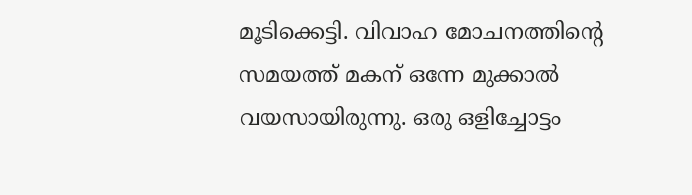മൂടിക്കെട്ടി. വിവാഹ മോചനത്തിന്റെ സമയത്ത് മകന് ഒന്നേ മുക്കാല്‍ വയസായിരുന്നു. ഒരു ഒളിച്ചോട്ടം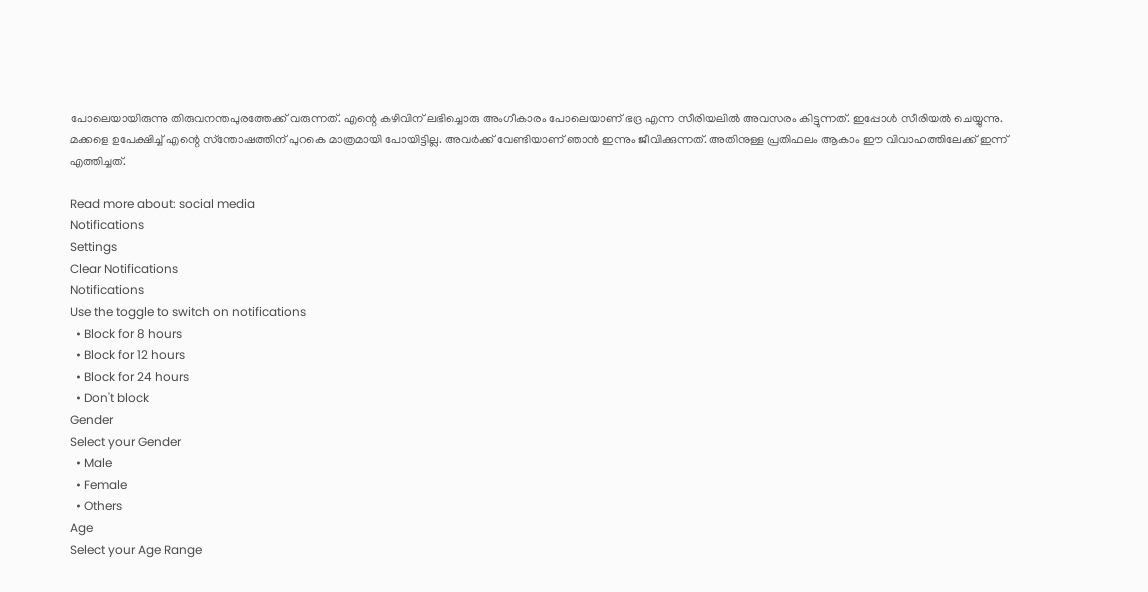പോലെയായിരുന്നു തിരുവനന്തപുരത്തേക്ക് വരുന്നത്. എന്റെ കഴിവിന് ലഭിച്ചൊരു അംഗീകാരം പോലെയാണ് ഭദ്ര എന്ന സീരിയലില്‍ അവസരം കിട്ടുന്നത്. ഇപ്പോള്‍ സീരിയല്‍ ചെയ്യുന്നു. മക്കളെ ഉപേക്ഷിച്ച് എന്റെ സ്‌ന്തോഷത്തിന് പുറകെ മാത്രമായി പോയിട്ടില്ല. അവര്‍ക്ക് വേണ്ടിയാണ് ഞാന്‍ ഇന്നും ജീവിക്കുന്നത്. അതിനുള്ള പ്രതിഫലം ആകാം ഈ വിവാഹത്തിലേക്ക് ഇന്ന് എത്തിച്ചത്.

Read more about: social media
Notifications
Settings
Clear Notifications
Notifications
Use the toggle to switch on notifications
  • Block for 8 hours
  • Block for 12 hours
  • Block for 24 hours
  • Don't block
Gender
Select your Gender
  • Male
  • Female
  • Others
Age
Select your Age Range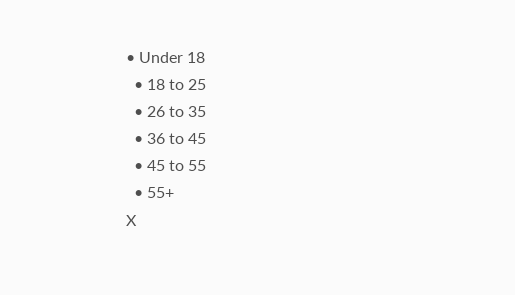• Under 18
  • 18 to 25
  • 26 to 35
  • 36 to 45
  • 45 to 55
  • 55+
X